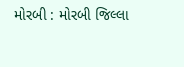મોરબી : મોરબી જિલ્લા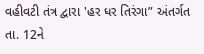વહીવટી તંત્ર દ્વારા 'હર ધર તિરંગા” અંતર્ગત તા. 12ને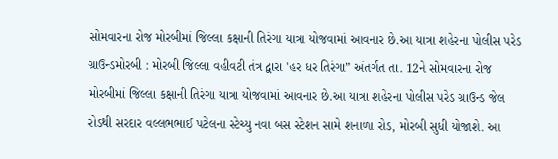સોમવારના રોજ મોરબીમાં જિલ્લા કક્ષાની તિરંગા યાત્રા યોજવામાં આવનાર છે.આ યાત્રા શહેરના પોલીસ પરેડ ગ્રાઉન્ડમોરબી : મોરબી જિલ્લા વહીવટી તંત્ર દ્વારા 'હર ધર તિરંગા” અંતર્ગત તા. 12ને સોમવારના રોજ મોરબીમાં જિલ્લા કક્ષાની તિરંગા યાત્રા યોજવામાં આવનાર છે.આ યાત્રા શહેરના પોલીસ પરેડ ગ્રાઉન્ડ જેલ રોડથી સરદાર વલ્લભભાઈ પટેલના સ્ટેચ્યુ નવા બસ સ્ટેશન સામે શનાળા રોડ, મોરબી સુધી યોજાશે. આ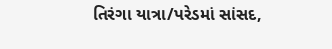તિરંગા યાત્રા/પરેડમાં સાંસદ,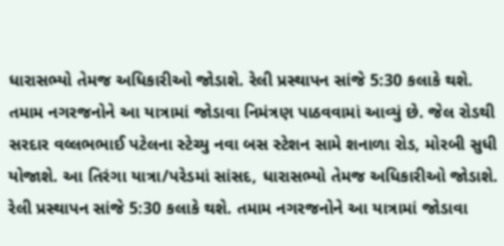ધારાસભ્યો તેમજ અધિકારીઓ જોડાશે. રેલી પ્રસ્થાપન સાંજે 5:30 કલાકે થશે. તમામ નગરજનોને આ યાત્રામાં જોડાવા નિમંત્રણ પાઠવવામાં આવ્યું છે. જેલ રોડથી સરદાર વલ્લભભાઈ પટેલના સ્ટેચ્યુ નવા બસ સ્ટેશન સામે શનાળા રોડ, મોરબી સુધી યોજાશે. આ તિરંગા યાત્રા/પરેડમાં સાંસદ, ધારાસભ્યો તેમજ અધિકારીઓ જોડાશે. રેલી પ્રસ્થાપન સાંજે 5:30 કલાકે થશે. તમામ નગરજનોને આ યાત્રામાં જોડાવા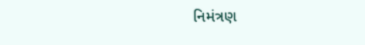નિમંત્રણ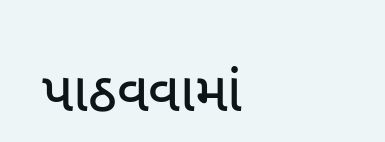પાઠવવામાં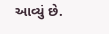આવ્યું છે.